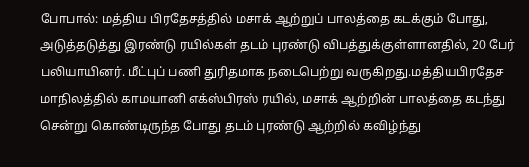போபால்: மத்திய பிரதேசத்தில் மசாக் ஆற்றுப் பாலத்தை கடக்கும் போது, அடுத்தடுத்து இரண்டு ரயில்கள் தடம் புரண்டு விபத்துக்குள்ளானதில், 20 பேர் பலியாயினர். மீட்புப் பணி துரிதமாக நடைபெற்று வருகிறது.மத்தியபிரதேச மாநிலத்தில் காமயானி எக்ஸ்பிரஸ் ரயில், மசாக் ஆற்றின் பாலத்தை கடந்து சென்று கொண்டிருந்த போது தடம் புரண்டு ஆற்றில் கவிழ்ந்து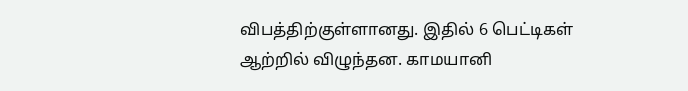விபத்திற்குள்ளானது. இதில் 6 பெட்டிகள் ஆற்றில் விழுந்தன. காமயானி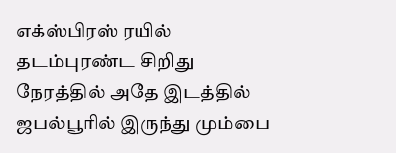எக்ஸ்பிரஸ் ரயில் தடம்புரண்ட சிறிது நேரத்தில் அதே இடத்தில் ஜபல்பூரில் இருந்து மும்பை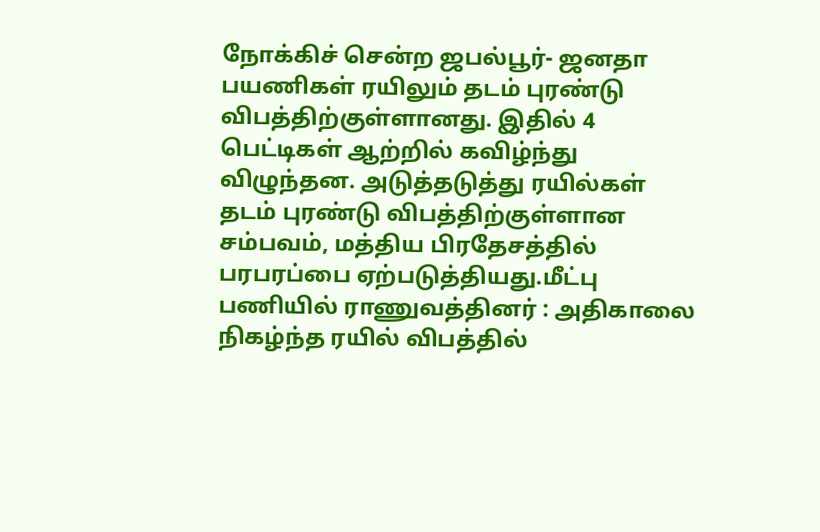நோக்கிச் சென்ற ஜபல்பூர்- ஜனதா பயணிகள் ரயிலும் தடம் புரண்டு விபத்திற்குள்ளானது. இதில் 4 பெட்டிகள் ஆற்றில் கவிழ்ந்து விழுந்தன. அடுத்தடுத்து ரயில்கள் தடம் புரண்டு விபத்திற்குள்ளான சம்பவம், மத்திய பிரதேசத்தில் பரபரப்பை ஏற்படுத்தியது.மீட்பு பணியில் ராணுவத்தினர் : அதிகாலை நிகழ்ந்த ரயில் விபத்தில்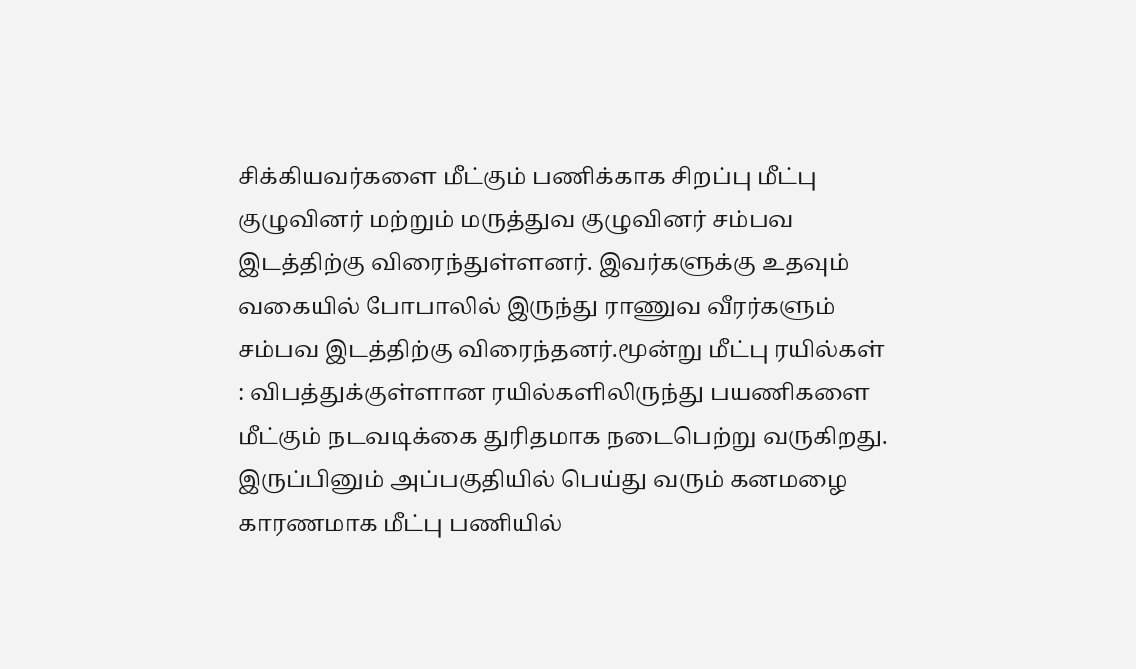சிக்கியவர்களை மீட்கும் பணிக்காக சிறப்பு மீட்பு குழுவினர் மற்றும் மருத்துவ குழுவினர் சம்பவ இடத்திற்கு விரைந்துள்ளனர். இவர்களுக்கு உதவும் வகையில் போபாலில் இருந்து ராணுவ வீரர்களும் சம்பவ இடத்திற்கு விரைந்தனர்.மூன்று மீட்பு ரயில்கள் : விபத்துக்குள்ளான ரயில்களிலிருந்து பயணிகளை மீட்கும் நடவடிக்கை துரிதமாக நடைபெற்று வருகிறது. இருப்பினும் அப்பகுதியில் பெய்து வரும் கனமழை காரணமாக மீட்பு பணியில்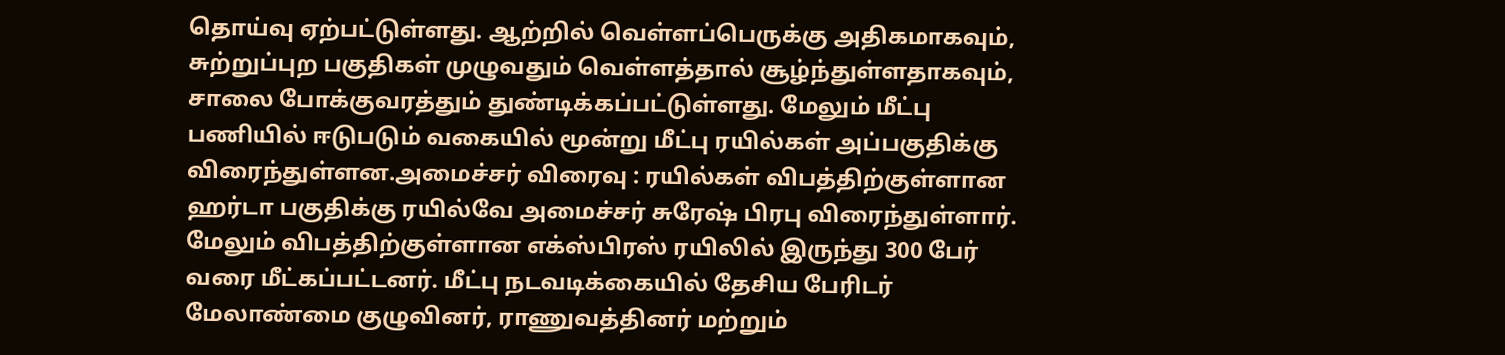தொய்வு ஏற்பட்டுள்ளது. ஆற்றில் வெள்ளப்பெருக்கு அதிகமாகவும், சுற்றுப்புற பகுதிகள் முழுவதும் வெள்ளத்தால் சூழ்ந்துள்ளதாகவும், சாலை போக்குவரத்தும் துண்டிக்கப்பட்டுள்ளது. மேலும் மீட்பு பணியில் ஈடுபடும் வகையில் மூன்று மீட்பு ரயில்கள் அப்பகுதிக்கு விரைந்துள்ளன.அமைச்சர் விரைவு : ரயில்கள் விபத்திற்குள்ளான ஹர்டா பகுதிக்கு ரயில்வே அமைச்சர் சுரேஷ் பிரபு விரைந்துள்ளார். மேலும் விபத்திற்குள்ளான எக்ஸ்பிரஸ் ரயிலில் இருந்து 300 பேர் வரை மீட்கப்பட்டனர். மீட்பு நடவடிக்கையில் தேசிய பேரிடர் மேலாண்மை குழுவினர், ராணுவத்தினர் மற்றும்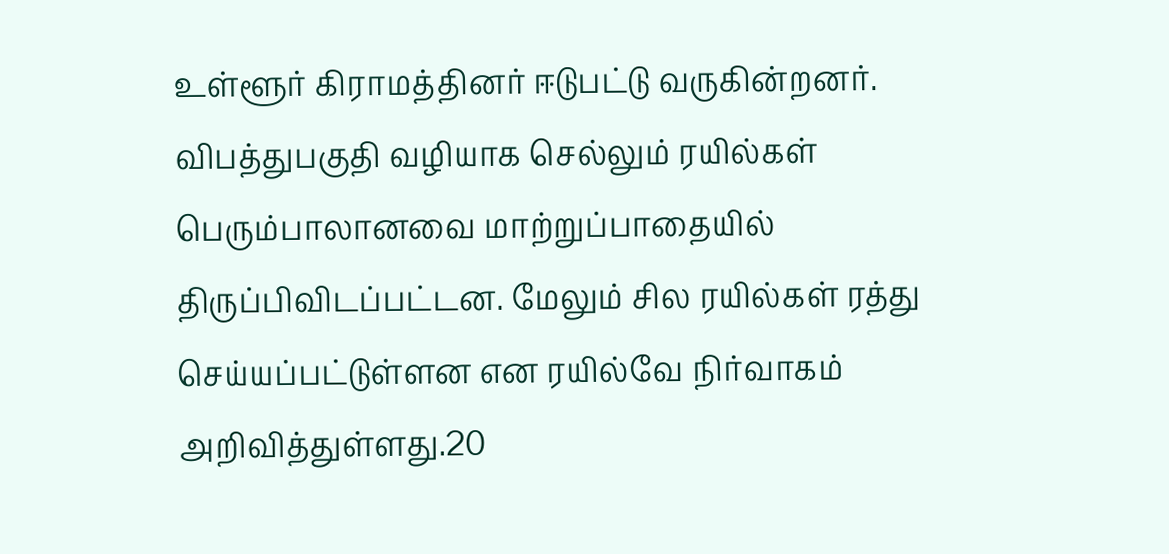உள்ளூர் கிராமத்தினர் ஈடுபட்டு வருகின்றனர். விபத்துபகுதி வழியாக செல்லும் ரயில்கள் பெரும்பாலானவை மாற்றுப்பாதையில் திருப்பிவிடப்பட்டன. மேலும் சில ரயில்கள் ரத்து செய்யப்பட்டுள்ளன என ரயில்வே நிர்வாகம் அறிவித்துள்ளது.20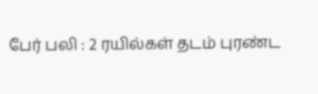பேர் பலி : 2 ரயில்கள் தடம் புரண்ட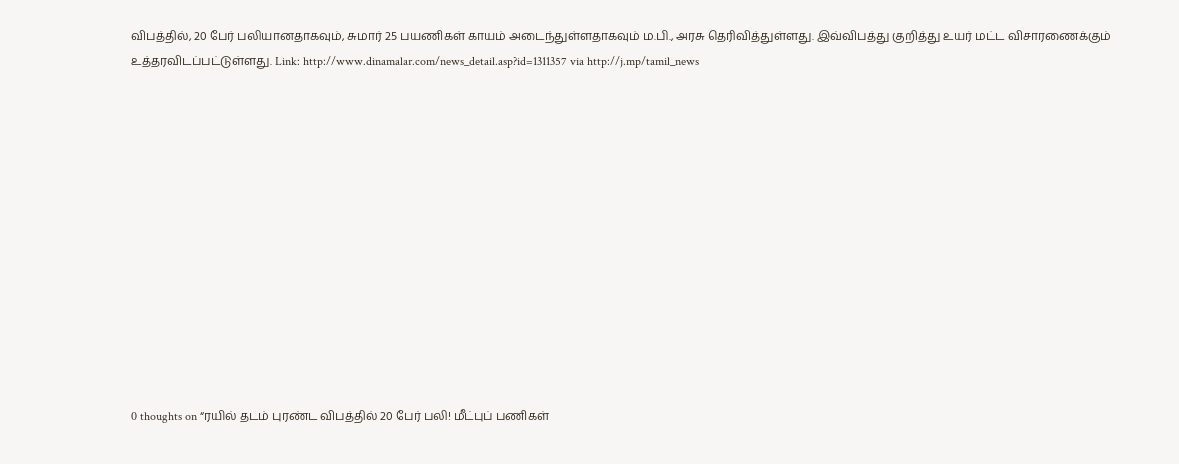விபத்தில், 20 பேர் பலியானதாகவும், சுமார் 25 பயணிகள் காயம் அடைந்துள்ளதாகவும் ம.பி., அரசு தெரிவித்துள்ளது. இவ்விபத்து குறித்து உயர் மட்ட விசாரணைக்கும் உத்தரவிடப்பட்டுள்ளது. Link: http://www.dinamalar.com/news_detail.asp?id=1311357 via http://j.mp/tamil_news













0 thoughts on “ரயில் தடம் புரண்ட விபத்தில் 20 பேர் பலி! மீட்புப் பணிகள்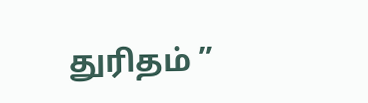துரிதம் ”